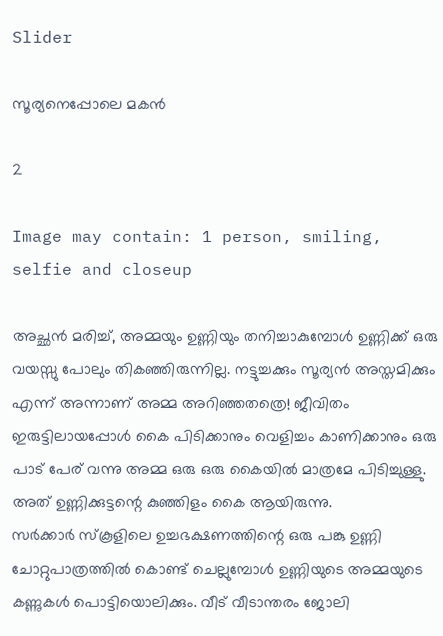Slider

സൂര്യനെപ്പോലെ മകൻ

2

Image may contain: 1 person, smiling, selfie and closeup

അച്ഛൻ മരിച്ച്, അമ്മയും ഉണ്ണിയും തനിച്ചാകുമ്പോൾ ഉണ്ണിക്ക് ഒരു വയസ്സു പോലും തികഞ്ഞിരുന്നില്ല. നട്ടുച്ചക്കും സൂര്യൻ അസ്തമിക്കും എന്ന് അന്നാണ് അമ്മ അറിഞ്ഞതത്രെ! ജീവിതം ഇരുട്ടിലായപ്പോൾ കൈ പിടിക്കാനും വെളിച്ചം കാണിക്കാനും ഒരു പാട് പേര് വന്നു അമ്മ ഒരു ഒരു കൈയിൽ മാത്രമേ പിടിച്ചുള്ളു. അത് ഉണ്ണിക്കുട്ടന്റെ കുഞ്ഞിളം കൈ ആയിരുന്നു.
സർക്കാർ സ്കൂളിലെ ഉച്ചഭക്ഷണത്തിന്റെ ഒരു പങ്കു ഉണ്ണി ചോറ്റുപാത്രത്തിൽ കൊണ്ട് ചെല്ലുമ്പോൾ ഉണ്ണിയുടെ അമ്മയുടെ കണ്ണുകൾ പൊട്ടിയൊലിക്കും. വീട് വീടാന്തരം ജോലി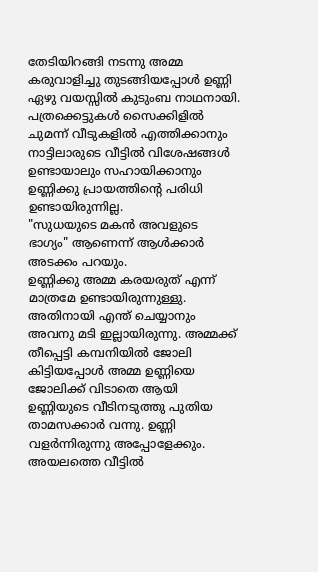തേടിയിറങ്ങി നടന്നു അമ്മ കരുവാളിച്ചു തുടങ്ങിയപ്പോൾ ഉണ്ണി ഏഴു വയസ്സിൽ കുടുംബ നാഥനായി. പത്രക്കെട്ടുകൾ സൈക്കിളിൽ ചുമന്ന് വീടുകളിൽ എത്തിക്കാനും നാട്ടിലാരുടെ വീട്ടിൽ വിശേഷങ്ങൾ ഉണ്ടായാലും സഹായിക്കാനും ഉണ്ണിക്കു പ്രായത്തിന്റെ പരിധി ഉണ്ടായിരുന്നില്ല.
"സുധയുടെ മകൻ അവളുടെ ഭാഗ്യം" ആണെന്ന് ആൾക്കാർ അടക്കം പറയും.
ഉണ്ണിക്കു അമ്മ കരയരുത് എന്ന് മാത്രമേ ഉണ്ടായിരുന്നുള്ളു. അതിനായി എന്ത്‌ ചെയ്യാനും അവനു മടി ഇല്ലായിരുന്നു. അമ്മക്ക് തീപ്പെട്ടി കമ്പനിയിൽ ജോലി കിട്ടിയപ്പോൾ അമ്മ ഉണ്ണിയെ ജോലിക്ക് വിടാതെ ആയി
ഉണ്ണിയുടെ വീടിനടുത്തു പുതിയ താമസക്കാർ വന്നു. ഉണ്ണി വളർന്നിരുന്നു അപ്പോളേക്കും. അയലത്തെ വീട്ടിൽ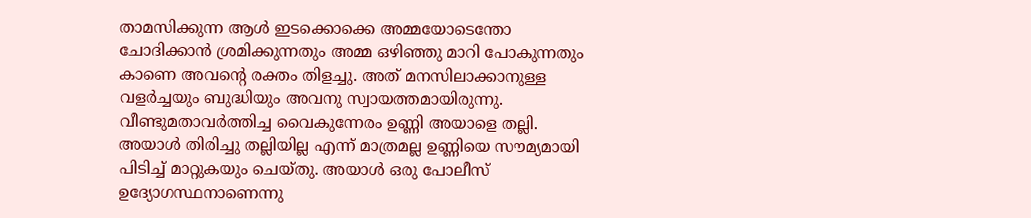താമസിക്കുന്ന ആൾ ഇടക്കൊക്കെ അമ്മയോടെന്തോ ചോദിക്കാൻ ശ്രമിക്കുന്നതും അമ്മ ഒഴിഞ്ഞു മാറി പോകുന്നതും കാണെ അവന്റെ രക്തം തിളച്ചു. അത് മനസിലാക്കാനുള്ള വളർച്ചയും ബുദ്ധിയും അവനു സ്വായത്തമായിരുന്നു.
വീണ്ടുമതാവർത്തിച്ച വൈകുന്നേരം ഉണ്ണി അയാളെ തല്ലി. അയാൾ തിരിച്ചു തല്ലിയില്ല എന്ന് മാത്രമല്ല ഉണ്ണിയെ സൗമ്യമായി പിടിച്ച് മാറ്റുകയും ചെയ്തു. അയാൾ ഒരു പോലീസ് ഉദ്യോഗസ്ഥനാണെന്നു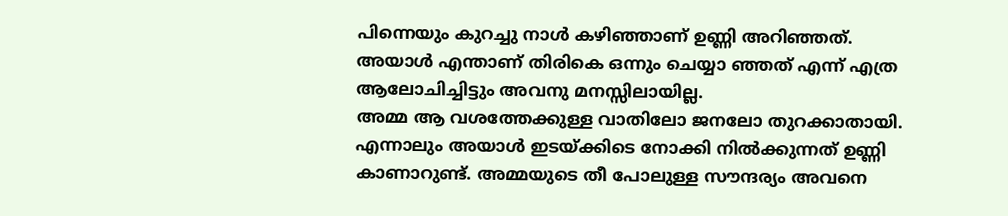പിന്നെയും കുറച്ചു നാൾ കഴിഞ്ഞാണ് ഉണ്ണി അറിഞ്ഞത്. അയാൾ എന്താണ് തിരികെ ഒന്നും ചെയ്യാ ഞ്ഞത് എന്ന് എത്ര ആലോചിച്ചിട്ടും അവനു മനസ്സിലായില്ല.
അമ്മ ആ വശത്തേക്കുള്ള വാതിലോ ജനലോ തുറക്കാതായി. എന്നാലും അയാൾ ഇടയ്ക്കിടെ നോക്കി നിൽക്കുന്നത് ഉണ്ണി കാണാറുണ്ട്. അമ്മയുടെ തീ പോലുള്ള സൗന്ദര്യം അവനെ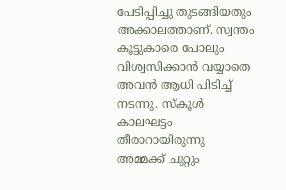പേടിപ്പിച്ചു തുടങ്ങിയതും അക്കാലത്താണ്. സ്വന്തം കൂട്ടുകാരെ പോലും വിശ്വസിക്കാൻ വയ്യാതെ അവൻ ആധി പിടിച്ച് നടന്നു. സ്കൂൾ കാലഘട്ടം തീരാറായിരുന്നു
അമ്മക്ക് ചുറ്റും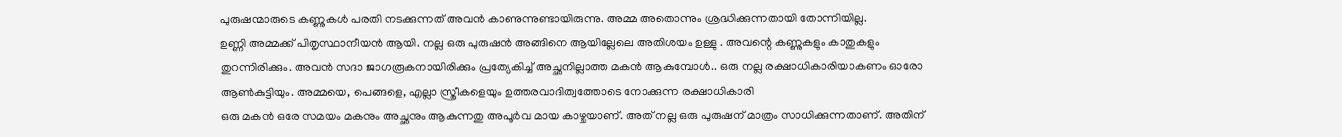പുരുഷന്മാരുടെ കണ്ണുകൾ പരതി നടക്കുന്നത് അവൻ കാണുന്നുണ്ടായിരുന്നു. അമ്മ അതൊന്നും ശ്രദ്ധിക്കുന്നതായി തോന്നിയില്ല.
ഉണ്ണി അമ്മക്ക് പിതൃസ്ഥാനീയൻ ആയി. നല്ല ഒരു പുരുഷൻ അങ്ങിനെ ആയില്ലേലെ അതിശയം ഉള്ളു . അവന്റെ കണ്ണുകളും കാതുകളും തുറന്നിരിക്കും. അവൻ സദാ ജാഗരൂകനായിരിക്കും പ്രത്യേകിച്ച് അച്ഛനില്ലാത്ത മകൻ ആകുമ്പോൾ.. ഒരു നല്ല രക്ഷാധികാരിയാകണം ഓരോ ആൺകുട്ടിയും. അമ്മയെ, പെങ്ങളെ, എല്ലാ സ്ത്രീകളെയും ഉത്തരവാദിത്വത്തോടെ നോക്കുന്ന രക്ഷാധികാരി
ഒരു മകൻ ഒരേ സമയം മകനും അച്ഛനും ആകുന്നതു അപൂർവ മായ കാഴ്ചയാണ്. അത് നല്ല ഒരു പുരുഷന് മാത്രം സാധിക്കുന്നതാണ്. അതിന്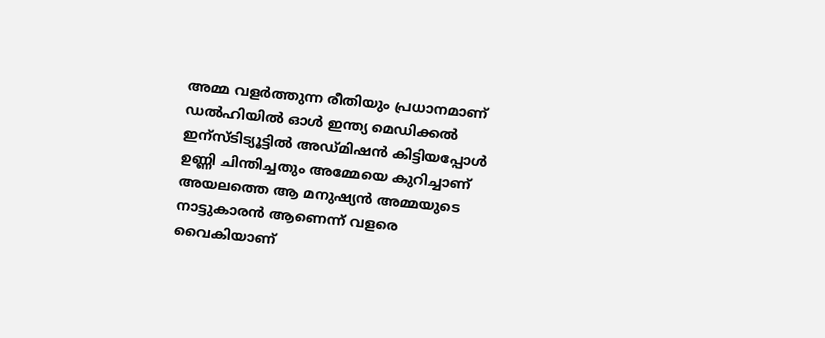അമ്മ വളർത്തുന്ന രീതിയും പ്രധാനമാണ്
ഡൽഹിയിൽ ഓൾ ഇന്ത്യ മെഡിക്കൽ ഇന്സ്ടിട്യൂട്ടിൽ അഡ്മിഷൻ കിട്ടിയപ്പോൾ ഉണ്ണി ചിന്തിച്ചതും അമ്മേയെ കുറിച്ചാണ്
അയലത്തെ ആ മനുഷ്യൻ അമ്മയുടെ നാട്ടുകാരൻ ആണെന്ന് വളരെ വൈകിയാണ്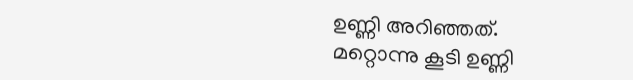ഉണ്ണി അറിഞ്ഞത്. മറ്റൊന്നു കൂടി ഉണ്ണി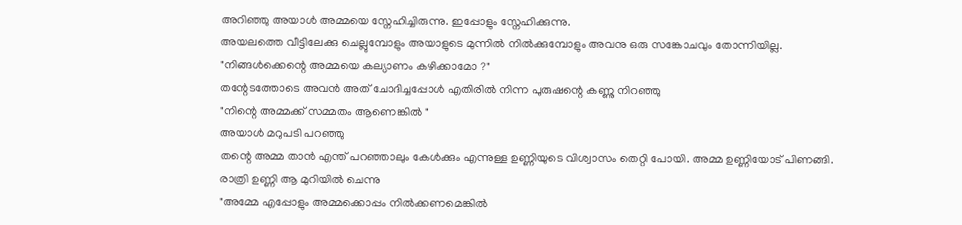അറിഞ്ഞു അയാൾ അമ്മയെ സ്നേഹിച്ചിരുന്നു. ഇപ്പോളും സ്നേഹിക്കുന്നു.
അയലത്തെ വീട്ടിലേക്കു ചെല്ലുമ്പോളും അയാളുടെ മുന്നിൽ നിൽക്കുമ്പോളും അവനു ഒരു സങ്കോചവും തോന്നിയില്ല.
"നിങ്ങൾക്കെന്റെ അമ്മയെ കല്യാണം കഴിക്കാമോ ?"
തന്റേടത്തോടെ അവൻ അത് ചോദിച്ചപ്പോൾ എതിരിൽ നിന്ന പുരുഷന്റെ കണ്ണു നിറഞ്ഞു
"നിന്റെ അമ്മക്ക് സമ്മതം ആണെങ്കിൽ "
അയാൾ മറുപടി പറഞ്ഞു
തന്റെ അമ്മ താൻ എന്ത്‌ പറഞ്ഞാലും കേൾക്കും എന്നുള്ള ഉണ്ണിയുടെ വിശ്വാസം തെറ്റി പോയി. അമ്മ ഉണ്ണിയോട് പിണങ്ങി.
രാത്രി ഉണ്ണി ആ മുറിയിൽ ചെന്നു
"അമ്മേ എപ്പോളും അമ്മക്കൊപ്പം നിൽക്കണമെങ്കിൽ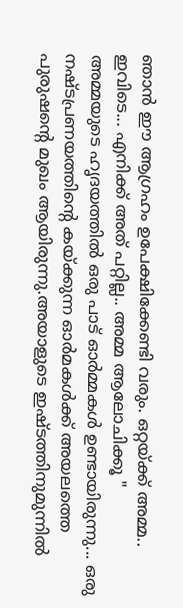ഞാൻ ഈ ആഗ്രഹം ഉപേക്ഷിക്കേണ്ടി വരും. ഒറ്റയ്ക്ക് അമ്മ.. ഇവിടെ... എനിക്ക് അത് പറ്റില്ല.. അമ്മ ആലോചിക്കൂ "
അമ്മയുടെ ഹൃദയത്തിൽ ഒരു പാട് ഓർമ്മകൾ ഉണ്ടായിരുന്നു... ഒരു നഷ്ടപ്രണയത്തിന്റെ കയ്ക്കുന്ന ഓർമകൾക്ക് അയലത്തെ പുരുഷന്റെ മുഖം ആയിരുന്നു.അയാളുടെ ഇഷ്ടത്തിനുമുന്നിൽ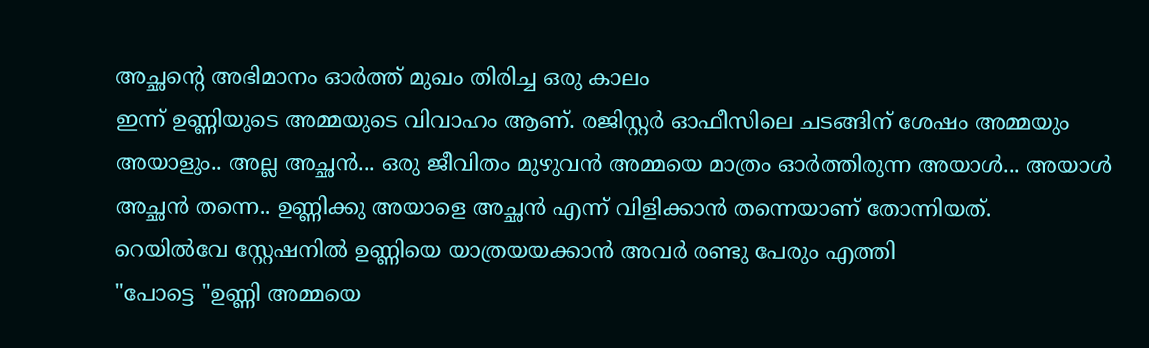അച്ഛന്റെ അഭിമാനം ഓർത്ത് മുഖം തിരിച്ച ഒരു കാലം
ഇന്ന് ഉണ്ണിയുടെ അമ്മയുടെ വിവാഹം ആണ്. രജിസ്റ്റർ ഓഫീസിലെ ചടങ്ങിന് ശേഷം അമ്മയും അയാളും.. അല്ല അച്ഛൻ... ഒരു ജീവിതം മുഴുവൻ അമ്മയെ മാത്രം ഓർത്തിരുന്ന അയാൾ... അയാൾ അച്ഛൻ തന്നെ.. ഉണ്ണിക്കു അയാളെ അച്ഛൻ എന്ന് വിളിക്കാൻ തന്നെയാണ് തോന്നിയത്.
റെയിൽവേ സ്റ്റേഷനിൽ ഉണ്ണിയെ യാത്രയയക്കാൻ അവർ രണ്ടു പേരും എത്തി
"പോട്ടെ "ഉണ്ണി അമ്മയെ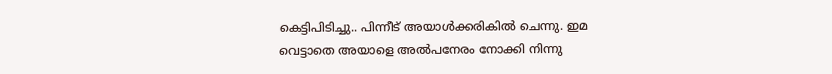കെട്ടിപിടിച്ചു.. പിന്നീട് അയാൾക്കരികിൽ ചെന്നു. ഇമ വെട്ടാതെ അയാളെ അൽപനേരം നോക്കി നിന്നു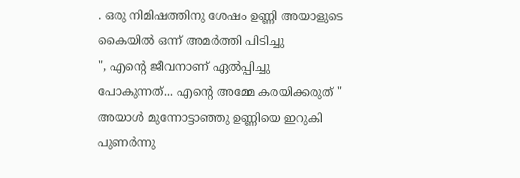. ഒരു നിമിഷത്തിനു ശേഷം ഉണ്ണി അയാളുടെ കൈയിൽ ഒന്ന് അമർത്തി പിടിച്ചു
", എന്റെ ജീവനാണ് ഏൽപ്പിച്ചു പോകുന്നത്... എന്റെ അമ്മേ കരയിക്കരുത് "
അയാൾ മുന്നോട്ടാഞ്ഞു ഉണ്ണിയെ ഇറുകി പുണർന്നു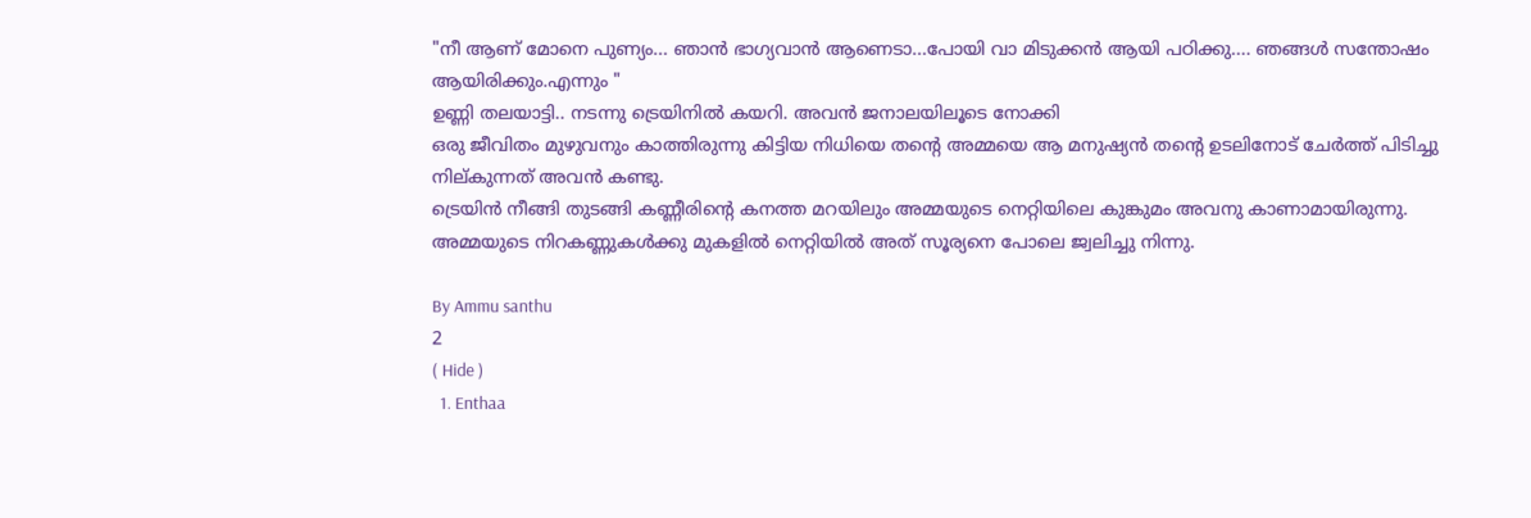"നീ ആണ് മോനെ പുണ്യം... ഞാൻ ഭാഗ്യവാൻ ആണെടാ...പോയി വാ മിടുക്കൻ ആയി പഠിക്കു.... ഞങ്ങൾ സന്തോഷം ആയിരിക്കും.എന്നും "
ഉണ്ണി തലയാട്ടി.. നടന്നു ട്രെയിനിൽ കയറി. അവൻ ജനാലയിലൂടെ നോക്കി
ഒരു ജീവിതം മുഴുവനും കാത്തിരുന്നു കിട്ടിയ നിധിയെ തന്റെ അമ്മയെ ആ മനുഷ്യൻ തന്റെ ഉടലിനോട് ചേർത്ത് പിടിച്ചു നില്കുന്നത് അവൻ കണ്ടു.
ട്രെയിൻ നീങ്ങി തുടങ്ങി കണ്ണീരിന്റെ കനത്ത മറയിലും അമ്മയുടെ നെറ്റിയിലെ കുങ്കുമം അവനു കാണാമായിരുന്നു. അമ്മയുടെ നിറകണ്ണുകൾക്കു മുകളിൽ നെറ്റിയിൽ അത് സൂര്യനെ പോലെ ജ്വലിച്ചു നിന്നു.

By Ammu santhu
2
( Hide )
  1. Enthaa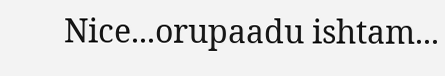Nice...orupaadu ishtam...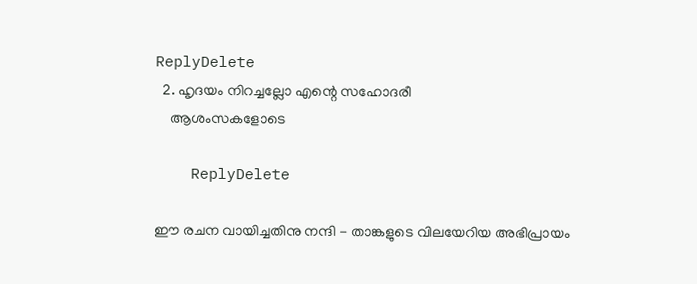ReplyDelete
  2. ഹൃദയം നിറച്ചല്ലോ എന്റെ സഹോദരീ
    ആശംസകളോടെ

    ReplyDelete

ഈ രചന വായിച്ചതിനു നന്ദി - താങ്കളുടെ വിലയേറിയ അഭിപ്രായം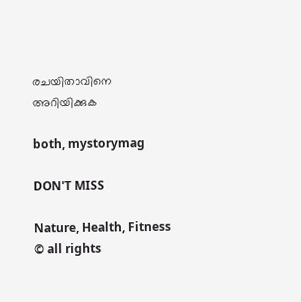രചയിതാവിനെ അറിയിക്കുക

both, mystorymag

DON'T MISS

Nature, Health, Fitness
© all rights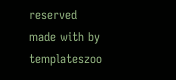reserved
made with by templateszoo